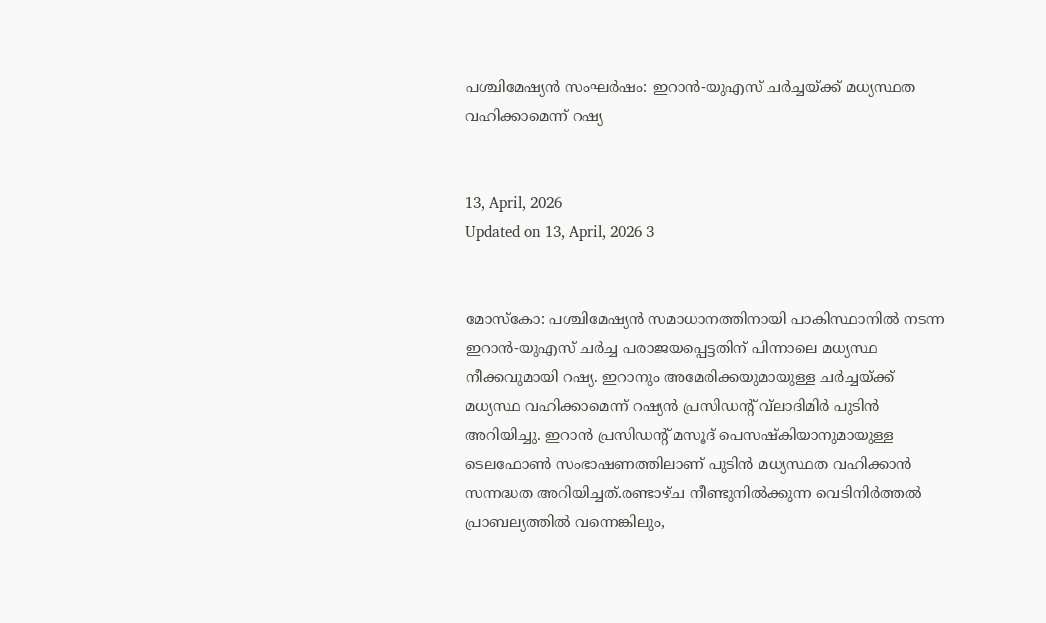പശ്ചിമേഷ്യന്‍ സംഘര്‍ഷം: ഇറാന്‍-യുഎസ് ചര്‍ച്ചയ്ക്ക് മധ്യസ്ഥത വഹിക്കാമെന്ന് റഷ്യ


13, April, 2026
Updated on 13, April, 2026 3


മോസ്‌കോ: പശ്ചിമേഷ്യന്‍ സമാധാനത്തിനായി പാകിസ്ഥാനില്‍ നടന്ന ഇറാന്‍-യുഎസ് ചര്‍ച്ച പരാജയപ്പെട്ടതിന് പിന്നാലെ മധ്യസ്ഥ നീക്കവുമായി റഷ്യ. ഇറാനും അമേരിക്കയുമായുള്ള ചര്‍ച്ചയ്ക്ക് മധ്യസ്ഥ വഹിക്കാമെന്ന് റഷ്യന്‍ പ്രസിഡന്റ് വ്‌ലാദിമിര്‍ പുടിന്‍ അറിയിച്ചു. ഇറാന്‍ പ്രസിഡന്റ് മസൂദ് പെസഷ്‌കിയാനുമായുള്ള ടെലഫോൺ സംഭാഷണത്തിലാണ് പുടിൻ മധ്യസ്ഥത വഹിക്കാന്‍ സന്നദ്ധത അറിയിച്ചത്.രണ്ടാഴ്ച നീണ്ടുനില്‍ക്കുന്ന വെടിനിര്‍ത്തല്‍ പ്രാബല്യത്തില്‍ വന്നെങ്കിലും,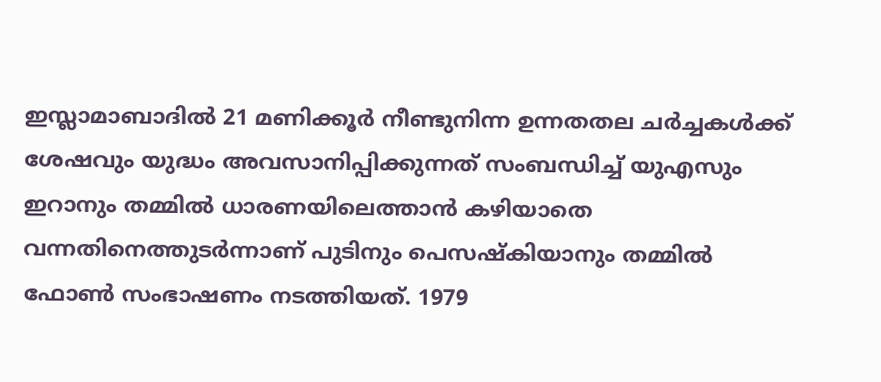ഇസ്ലാമാബാദില്‍ 21 മണിക്കൂര്‍ നീണ്ടുനിന്ന ഉന്നതതല ചര്‍ച്ചകള്‍ക്ക് ശേഷവും യുദ്ധം അവസാനിപ്പിക്കുന്നത് സംബന്ധിച്ച് യുഎസും ഇറാനും തമ്മില്‍ ധാരണയിലെത്താന്‍ കഴിയാതെ വന്നതിനെത്തുടര്‍ന്നാണ് പുടിനും പെസഷ്‌കിയാനും തമ്മില്‍ ഫോണ്‍ സംഭാഷണം നടത്തിയത്. 1979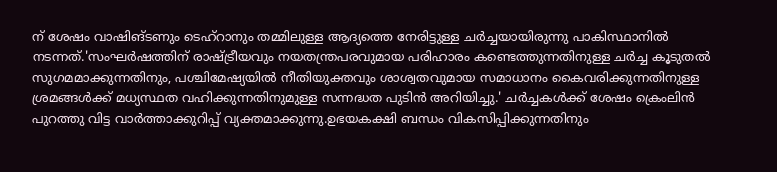ന് ശേഷം വാഷിങ്ടണും ടെഹ്റാനും തമ്മിലുള്ള ആദ്യത്തെ നേരിട്ടുള്ള ചര്‍ച്ചയായിരുന്നു പാകിസ്ഥാനില്‍ നടന്നത്.'സംഘര്‍ഷത്തിന് രാഷ്ട്രീയവും നയതന്ത്രപരവുമായ പരിഹാരം കണ്ടെത്തുന്നതിനുള്ള ചര്‍ച്ച കൂടുതല്‍ സുഗമമാക്കുന്നതിനും, പശ്ചിമേഷ്യയില്‍ നീതിയുക്തവും ശാശ്വതവുമായ സമാധാനം കൈവരിക്കുന്നതിനുള്ള ശ്രമങ്ങള്‍ക്ക് മധ്യസ്ഥത വഹിക്കുന്നതിനുമുള്ള സന്നദ്ധത പുടിന്‍ അറിയിച്ചു.' ചര്‍ച്ചകള്‍ക്ക് ശേഷം ക്രെംലിന്‍ പുറത്തു വിട്ട വാര്‍ത്താക്കുറിപ്പ് വ്യക്തമാക്കുന്നു.ഉഭയകക്ഷി ബന്ധം വികസിപ്പിക്കുന്നതിനും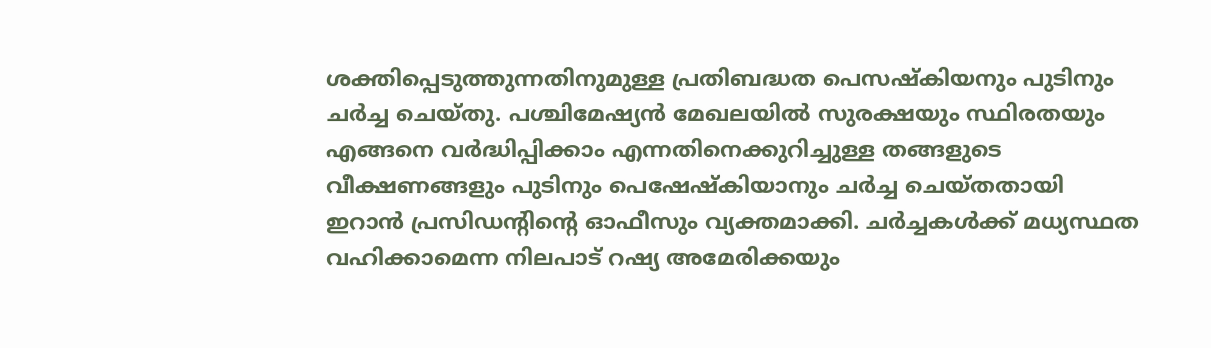ശക്തിപ്പെടുത്തുന്നതിനുമുള്ള പ്രതിബദ്ധത പെസഷ്‌കിയനും പുടിനും ചര്‍ച്ച ചെയ്തു. പശ്ചിമേഷ്യന്‍ മേഖലയില്‍ സുരക്ഷയും സ്ഥിരതയും എങ്ങനെ വര്‍ദ്ധിപ്പിക്കാം എന്നതിനെക്കുറിച്ചുള്ള തങ്ങളുടെ വീക്ഷണങ്ങളും പുടിനും പെഷേഷ്‌കിയാനും ചര്‍ച്ച ചെയ്തതായി ഇറാന്‍ പ്രസിഡന്റിന്റെ ഓഫീസും വ്യക്തമാക്കി. ചര്‍ച്ചകള്‍ക്ക് മധ്യസ്ഥത വഹിക്കാമെന്ന നിലപാട് റഷ്യ അമേരിക്കയും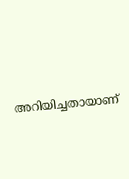അറിയിച്ചതായാണ്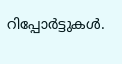റിപ്പോര്‍ട്ടുകള്‍.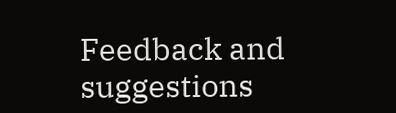Feedback and suggestions